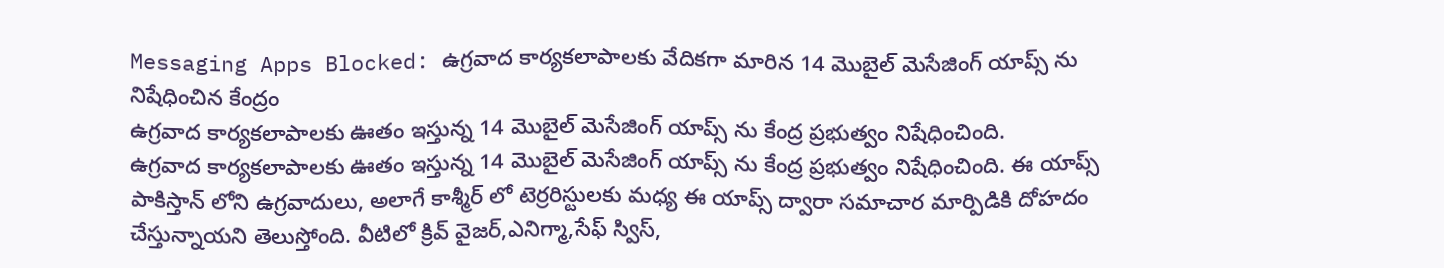Messaging Apps Blocked: ఉగ్రవాద కార్యకలాపాలకు వేదికగా మారిన 14 మొబైల్ మెసేజింగ్ యాప్స్ ను నిషేధించిన కేంద్రం
ఉగ్రవాద కార్యకలాపాలకు ఊతం ఇస్తున్న 14 మొబైల్ మెసేజింగ్ యాప్స్ ను కేంద్ర ప్రభుత్వం నిషేధించింది.
ఉగ్రవాద కార్యకలాపాలకు ఊతం ఇస్తున్న 14 మొబైల్ మెసేజింగ్ యాప్స్ ను కేంద్ర ప్రభుత్వం నిషేధించింది. ఈ యాప్స్ పాకిస్తాన్ లోని ఉగ్రవాదులు, అలాగే కాశ్మీర్ లో టెర్రరిస్టులకు మధ్య ఈ యాప్స్ ద్వారా సమాచార మార్పిడికి దోహదం చేస్తున్నాయని తెలుస్తోంది. వీటిలో క్రివ్ వైజర్,ఎనిగ్మా,సేఫ్ స్విస్,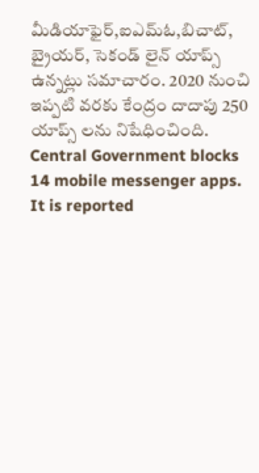మీడియాఫైర్,ఐఎమ్ఓ,బిచాట్, బ్రైయర్, సెకండ్ లైన్ యాప్స్ ఉన్నట్లు సమాచారం. 2020 నుంచి ఇప్పటి వరకు కేంద్రం దాదాపు 250 యాప్స్ లను నిషేధించింది.
Central Government blocks 14 mobile messenger apps. It is reported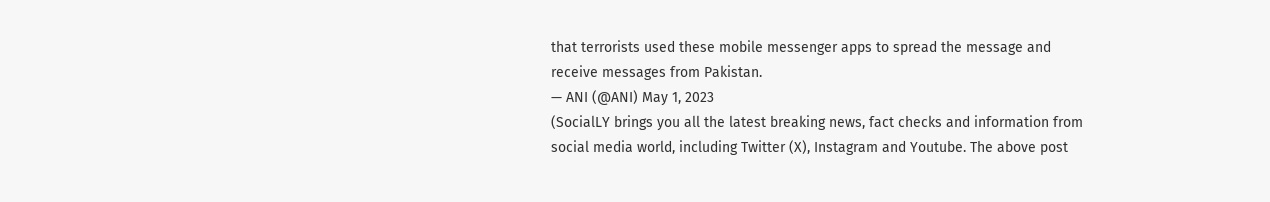that terrorists used these mobile messenger apps to spread the message and receive messages from Pakistan.
— ANI (@ANI) May 1, 2023
(SocialLY brings you all the latest breaking news, fact checks and information from social media world, including Twitter (X), Instagram and Youtube. The above post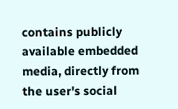contains publicly available embedded media, directly from the user's social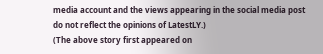media account and the views appearing in the social media post do not reflect the opinions of LatestLY.)
(The above story first appeared on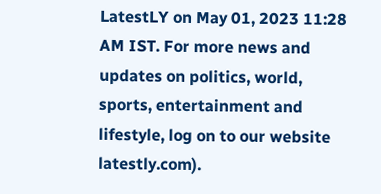LatestLY on May 01, 2023 11:28 AM IST. For more news and updates on politics, world, sports, entertainment and lifestyle, log on to our website latestly.com).